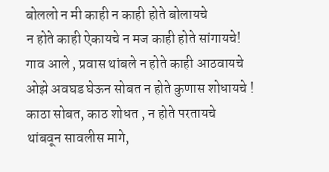बोललो न मी काही न काही होते बोलायचे
न होते काही ऐकायचे न मज काही होते सांगायचे!
गाव आले , प्रवास थांबले न होते काही आठवायचे
ओझे अवघड घेऊन सोबत न होते कुणास शोधायचे !
काठा सोबत, काठ शोधत , न होते परतायचे
थांबवून सावलीस मागे,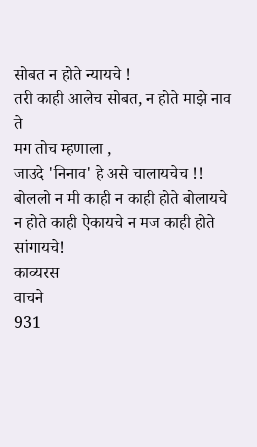सोबत न होते न्यायचे !
तरी काही आलेच सोबत, न होते माझे नाव ते
मग तोच म्हणाला ,
जाउदे 'निनाव' हे असे चालायचेच !!
बोललो न मी काही न काही होते बोलायचे
न होते काही ऐकायचे न मज काही होते सांगायचे!
काव्यरस
वाचने
931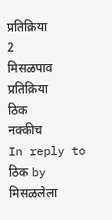प्रतिक्रिया
2
मिसळपाव
प्रतिक्रिया
ठिक
नक्कीच
In reply to ठिक by मिसळलेला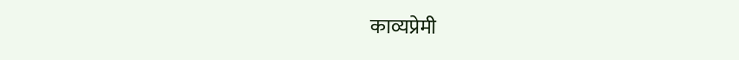काव्यप्रेमी